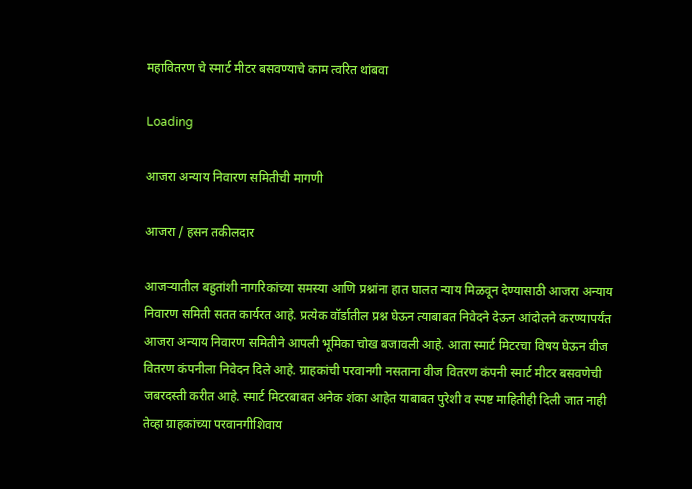महावितरण चे स्मार्ट मीटर बसवण्याचे काम त्वरित थांबवा

Loading

आजरा अन्याय निवारण समितीची मागणी

आजरा / हसन तकीलदार

आजऱ्यातील बहुतांशी नागरिकांच्या समस्या आणि प्रश्नांना हात घालत न्याय मिळवून देण्यासाठी आजरा अन्याय निवारण समिती सतत कार्यरत आहे. प्रत्येक वॉर्डातील प्रश्न घेऊन त्याबाबत निवेदने देऊन आंदोलने करण्यापर्यंत आजरा अन्याय निवारण समितीने आपली भूमिका चोख बजावली आहे. आता स्मार्ट मिटरचा विषय घेऊन वीज वितरण कंपनीला निवेदन दिले आहे. ग्राहकांची परवानगी नसताना वीज वितरण कंपनी स्मार्ट मीटर बसवणेची जबरदस्ती करीत आहे. स्मार्ट मिटरबाबत अनेक शंका आहेत याबाबत पुरेशी व स्पष्ट माहितीही दिली जात नाही तेव्हा ग्राहकांच्या परवानगीशिवाय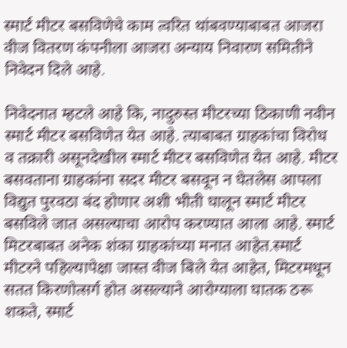स्मार्ट मीटर बसविणेचे काम त्वरित थांबवण्याबाबत आजरा वीज वितरण कंपनीला आजरा अन्याय निवारण समितीने निवेदन दिले आहे.

निवेदनात म्हटले आहे कि, नादुरुस्त मीटरच्या ठिकाणी नवीन स्मार्ट मीटर बसविणेत येत आहे. त्याबाबत ग्राहकांचा विरोध व तक्रारी असूनदेखील स्मार्ट मीटर बसविणेत येत आहे. मीटर बसवताना ग्राहकांना सदर मीटर बसवून न घेतलेस आपला विद्युत पुरवठा बंद होणार अशी भीती घालून स्मार्ट मीटर बसविले जात असल्याचा आरोप करण्यात आला आहे. स्मार्ट मिटरबाबत अनेक शंका ग्राहकांच्या मनात आहेत.स्मार्ट मीटरने पहिल्यापेक्षा जास्त वीज बिले येत आहेत, मिटरमधून सतत किरणोत्सर्ग होत असल्याने आरोग्याला घातक ठरू शकते, स्मार्ट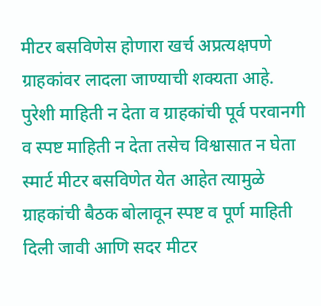मीटर बसविणेस होणारा खर्च अप्रत्यक्षपणे ग्राहकांवर लादला जाण्याची शक्यता आहे. पुरेशी माहिती न देता व ग्राहकांची पूर्व परवानगी व स्पष्ट माहिती न देता तसेच विश्वासात न घेता स्मार्ट मीटर बसविणेत येत आहेत त्यामुळे ग्राहकांची बैठक बोलावून स्पष्ट व पूर्ण माहिती दिली जावी आणि सदर मीटर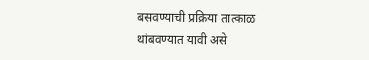बसवण्याची प्रक्रिया तात्काळ थांबवण्यात यावी असे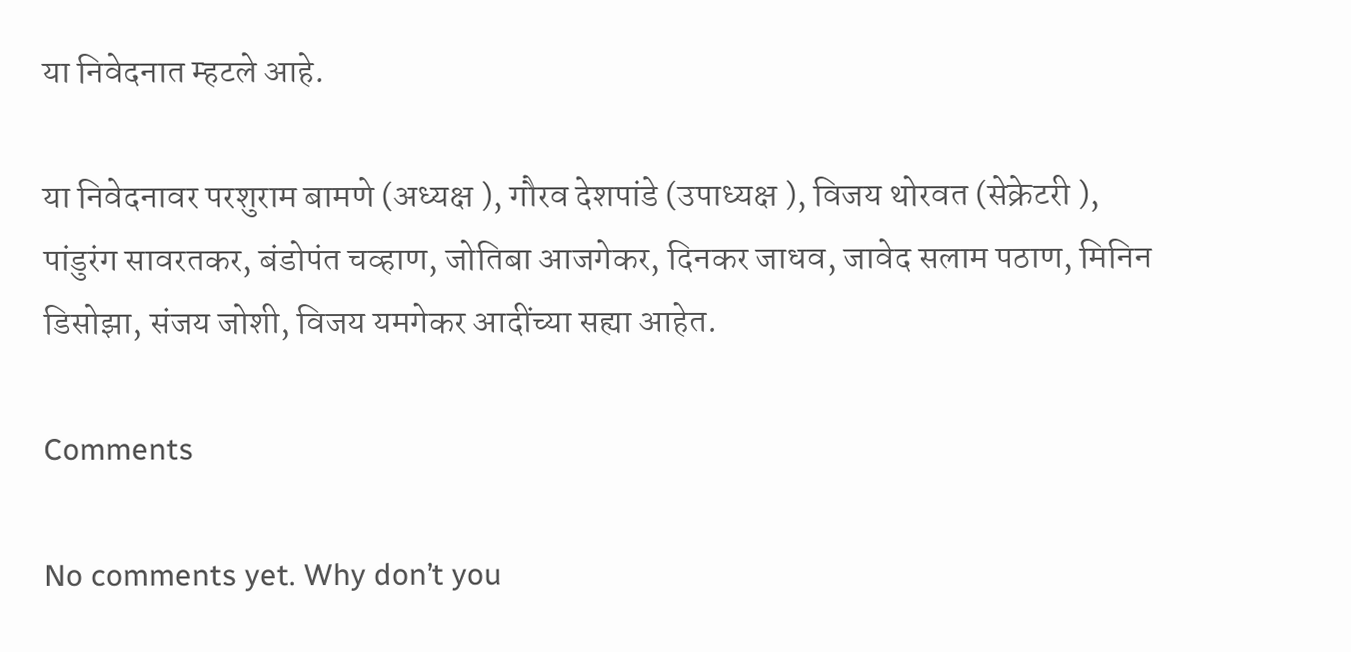या निवेदनात म्हटले आहे.

या निवेदनावर परशुराम बामणे (अध्यक्ष ), गौरव देशपांडे (उपाध्यक्ष ), विजय थोरवत (सेक्रेटरी ), पांडुरंग सावरतकर, बंडोपंत चव्हाण, जोतिबा आजगेकर, दिनकर जाधव, जावेद सलाम पठाण, मिनिन डिसोझा, संजय जोशी, विजय यमगेकर आदींच्या सह्या आहेत.

Comments

No comments yet. Why don’t you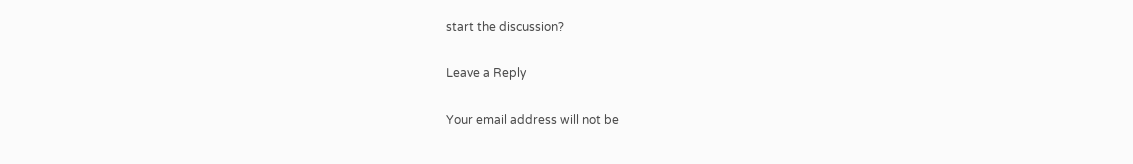start the discussion?

Leave a Reply

Your email address will not be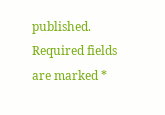published. Required fields are marked *